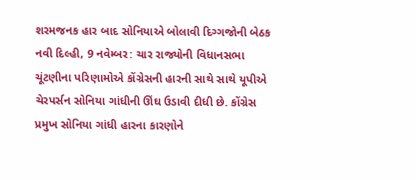શરમજનક હાર બાદ સોનિયાએ બોલાવી દિગ્ગજોની બેઠક
નવી દિલ્હી, 9 નવેમ્બર: ચાર રાજ્યોની વિધાનસભા ચૂંટણીના પરિણામોએ કોંગ્રેસની હારની સાથે સાથે યૂપીએ ચેરપર્સન સોનિયા ગાંધીની ઊંઘ ઉડાવી દીધી છે. કોંગ્રેસ પ્રમુખ સોનિયા ગાંધી હારના કારણોને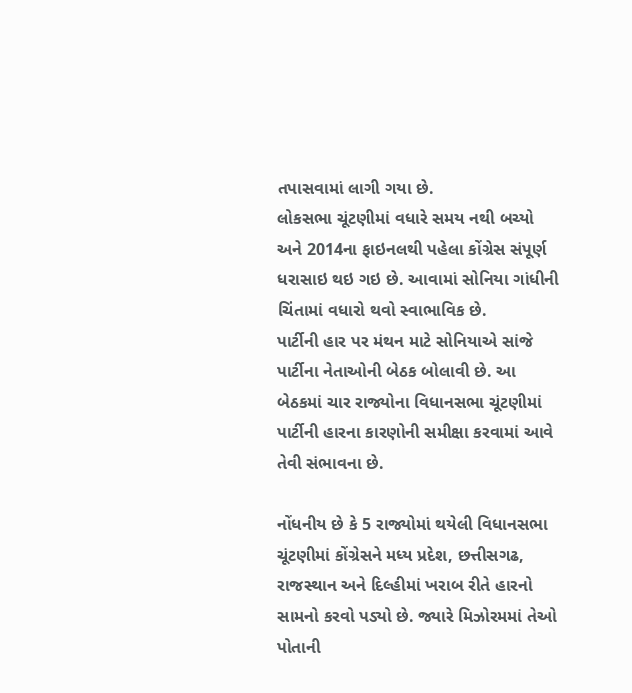તપાસવામાં લાગી ગયા છે.
લોકસભા ચૂંટણીમાં વધારે સમય નથી બચ્યો અને 2014ના ફાઇનલથી પહેલા કોંગ્રેસ સંપૂર્ણ ધરાસાઇ થઇ ગઇ છે. આવામાં સોનિયા ગાંધીની ચિંતામાં વધારો થવો સ્વાભાવિક છે.
પાર્ટીની હાર પર મંથન માટે સોનિયાએ સાંજે પાર્ટીના નેતાઓની બેઠક બોલાવી છે. આ બેઠકમાં ચાર રાજ્યોના વિધાનસભા ચૂંટણીમાં પાર્ટીની હારના કારણોની સમીક્ષા કરવામાં આવે તેવી સંભાવના છે.

નોંધનીય છે કે 5 રાજ્યોમાં થયેલી વિધાનસભા ચૂંટણીમાં કોંગ્રેસને મધ્ય પ્રદેશ, છત્તીસગઢ, રાજસ્થાન અને દિલ્હીમાં ખરાબ રીતે હારનો સામનો કરવો પડ્યો છે. જ્યારે મિઝોરમમાં તેઓ પોતાની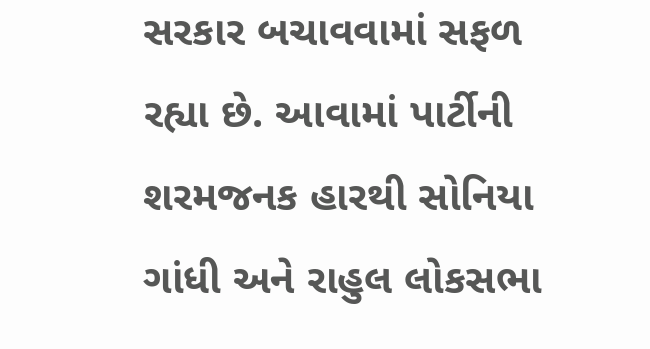સરકાર બચાવવામાં સફળ રહ્યા છે. આવામાં પાર્ટીની શરમજનક હારથી સોનિયા ગાંધી અને રાહુલ લોકસભા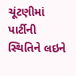ચૂંટણીમાં પાર્ટીની સ્થિતિને લઇને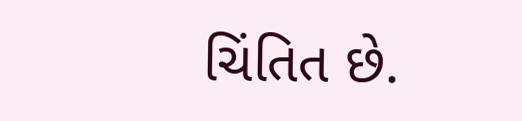ચિંતિત છે.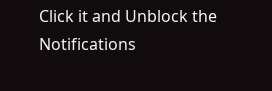Click it and Unblock the Notifications